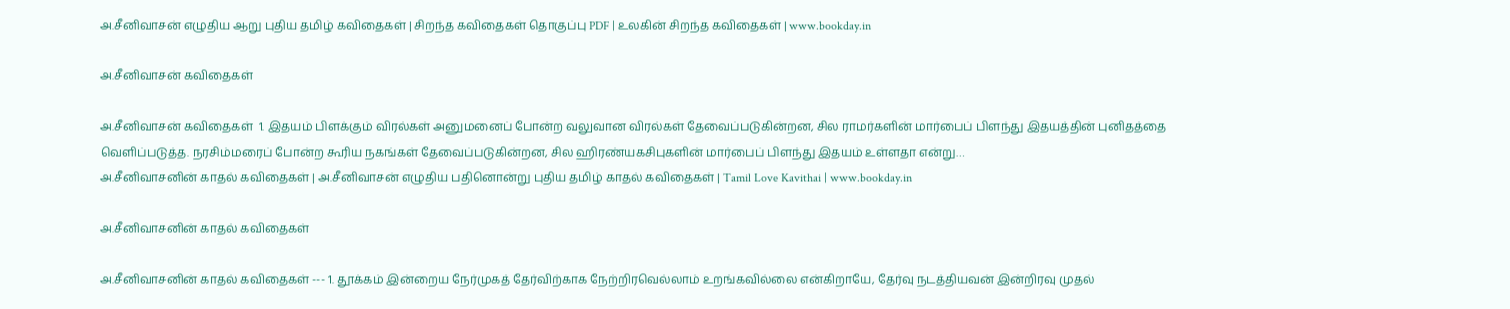அ.சீனிவாசன் எழுதிய ஆறு புதிய தமிழ் கவிதைகள் | சிறந்த கவிதைகள் தொகுப்பு PDF | உலகின் சிறந்த கவிதைகள் | www.bookday.in

அ.சீனிவாசன் கவிதைகள்

அ.சீனிவாசன் கவிதைகள்  1. இதயம் பிளக்கும் விரல்கள் அனுமனைப் போன்ற வலுவான விரல்கள் தேவைப்படுகின்றன, சில ராமர்களின் மார்பைப் பிளந்து இதயத்தின் புனிதத்தை வெளிப்படுத்த. நரசிம்மரைப் போன்ற கூரிய நகங்கள் தேவைப்படுகின்றன, சில ஹிரண்யகசிபுகளின் மார்பைப் பிளந்து இதயம் உள்ளதா என்று…
அ.சீனிவாசனின் காதல் கவிதைகள் | அ.சீனிவாசன் எழுதிய பதினொன்று புதிய தமிழ் காதல் கவிதைகள் | Tamil Love Kavithai | www.bookday.in

அ.சீனிவாசனின் காதல் கவிதைகள்

அ.சீனிவாசனின் காதல் கவிதைகள் --- 1. தூக்கம் இன்றைய நேர்முகத் தேர்விற்காக நேற்றிரவெல்லாம் உறங்கவில்லை என்கிறாயே, தேர்வு நடத்தியவன் இன்றிரவு முதல்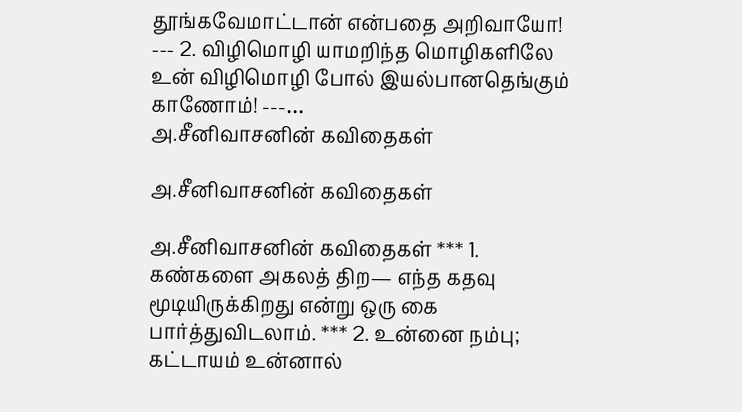தூங்கவேமாட்டான் என்பதை அறிவாயோ! --- 2. விழிமொழி யாமறிந்த மொழிகளிலே உன் விழிமொழி போல் இயல்பானதெங்கும் காணோம்! ---…
அ.சீனிவாசனின் கவிதைகள்

அ.சீனிவாசனின் கவிதைகள்

அ.சீனிவாசனின் கவிதைகள் *** 1. கண்களை அகலத் திற— எந்த கதவு மூடியிருக்கிறது என்று ஒரு கை பார்த்துவிடலாம். *** 2. உன்னை நம்பு; கட்டாயம் உன்னால்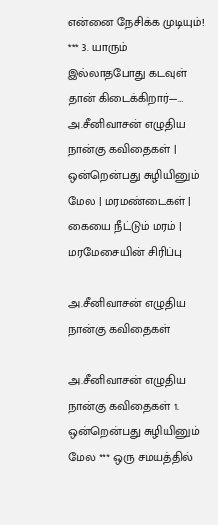என்னை நேசிக்க முடியும்! *** 3. யாரும் இல்லாதபோது கடவுள் தான் கிடைக்கிறார்—…
அ.சீனிவாசன் எழுதிய நான்கு கவிதைகள் | ஒன்றென்பது சுழியினும் மேல | மரமண்டைகள் | கையை நீட்டும் மரம் | மரமேசையின் சிரிப்பு

அ.சீனிவாசன் எழுதிய நான்கு கவிதைகள்

அ.சீனிவாசன் எழுதிய நான்கு கவிதைகள் 1. ஒன்றென்பது சுழியினும் மேல *** ஒரு சமயத்தில்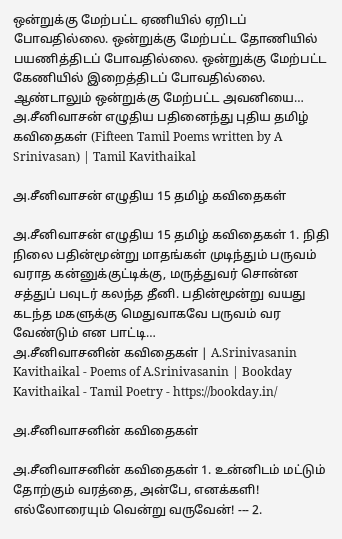ஒன்றுக்கு மேற்பட்ட ஏணியில் ஏறிடப் போவதில்லை. ஒன்றுக்கு மேற்பட்ட தோணியில் பயணித்திடப் போவதில்லை. ஒன்றுக்கு மேற்பட்ட கேணியில் இறைத்திடப் போவதில்லை. ஆண்டாலும் ஒன்றுக்கு மேற்பட்ட அவனியை…
அ.சீனிவாசன் எழுதிய பதினைந்து புதிய தமிழ் கவிதைகள் (Fifteen Tamil Poems written by A Srinivasan) | Tamil Kavithaikal

அ.சீனிவாசன் எழுதிய 15 தமிழ் கவிதைகள்

அ.சீனிவாசன் எழுதிய 15 தமிழ் கவிதைகள் 1. நிதி நிலை பதின்மூன்று மாதங்கள் முடிந்தும் பருவம் வராத கன்னுக்குட்டிக்கு, மருத்துவர் சொன்ன சத்துப் பவுடர் கலந்த தீனி. பதின்மூன்று வயது கடந்த மகளுக்கு மெதுவாகவே பருவம் வர வேண்டும் என பாட்டி…
அ.சீனிவாசனின் கவிதைகள் | A.Srinivasanin Kavithaikal - Poems of A.Srinivasanin | Bookday Kavithaikal - Tamil Poetry - https://bookday.in/

அ.சீனிவாசனின் கவிதைகள்

அ.சீனிவாசனின் கவிதைகள் 1. உன்னிடம் மட்டும் தோற்கும் வரத்தை, அன்பே, எனக்களி! எல்லோரையும் வென்று வருவேன்! --- 2.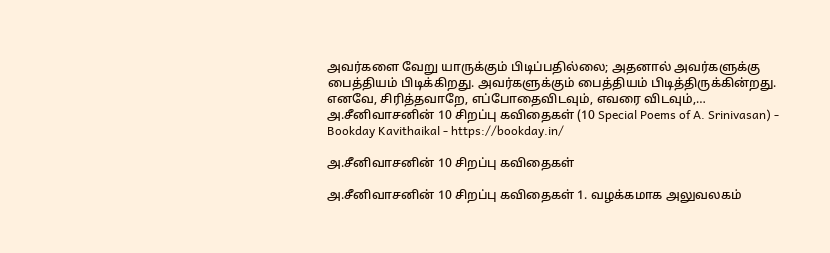அவர்களை வேறு யாருக்கும் பிடிப்பதில்லை; அதனால் அவர்களுக்கு பைத்தியம் பிடிக்கிறது. அவர்களுக்கும் பைத்தியம் பிடித்திருக்கின்றது. எனவே, சிரித்தவாறே, எப்போதைவிடவும், எவரை விடவும்,…
அ.சீனிவாசனின் 10 சிறப்பு கவிதைகள் (10 Special Poems of A. Srinivasan) - Bookday Kavithaikal - https://bookday.in/

அ.சீனிவாசனின் 10 சிறப்பு கவிதைகள்

அ.சீனிவாசனின் 10 சிறப்பு கவிதைகள் 1. வழக்கமாக அலுவலகம்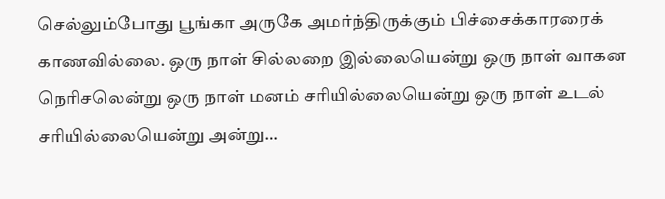செல்லும்போது பூங்கா அருகே அமர்ந்திருக்கும் பிச்சைக்காரரைக் காணவில்லை. ஒரு நாள் சில்லறை இல்லையென்று ஒரு நாள் வாகன நெரிசலென்று ஒரு நாள் மனம் சரியில்லையென்று ஒரு நாள் உடல் சரியில்லையென்று அன்று…